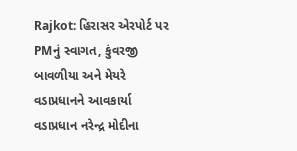Rajkot: હિરાસર એરપોર્ટ પર PMનું સ્વાગત, કુંવરજી બાવળીયા અને મેયરે વડાપ્રધાનને આવકાર્યા
વડાપ્રધાન નરેન્દ્ર મોદીના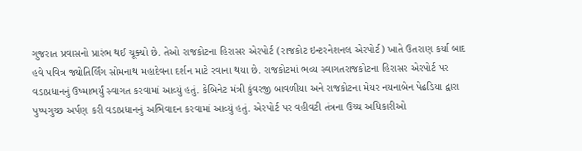ગુજરાત પ્રવાસનો પ્રારંભ થઈ ચૂક્યો છે. તેઓ રાજકોટના હિરાસર એરપોર્ટ (રાજકોટ ઇન્ટરનેશનલ એરપોર્ટ) ખાતે ઉતરાણ કર્યા બાદ હવે પવિત્ર જ્યોતિર્લિંગ સોમનાથ મહાદેવના દર્શન માટે રવાના થયા છે. રાજકોટમાં ભવ્ય સ્વાગતરાજકોટના હિરાસર એરપોર્ટ પર વડાપ્રધાનનું ઉષ્માભર્યું સ્વાગત કરવામાં આવ્યું હતું. કેબિનેટ મંત્રી કુંવરજી બાવળીયા અને રાજકોટના મેયર નયનાબેન પેઢડિયા દ્વારા પુષ્પગુચ્છ અર્પણ કરી વડાપ્રધાનનું અભિવાદન કરવામાં આવ્યું હતું. એરપોર્ટ પર વહીવટી તંત્રના ઉચ્ચ અધિકારીઓ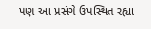પણ આ પ્રસંગે ઉપસ્થિત રહ્યા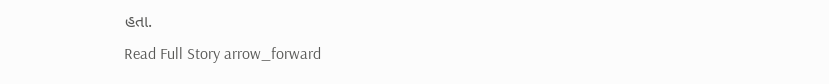હતા.
Read Full Story arrow_forward